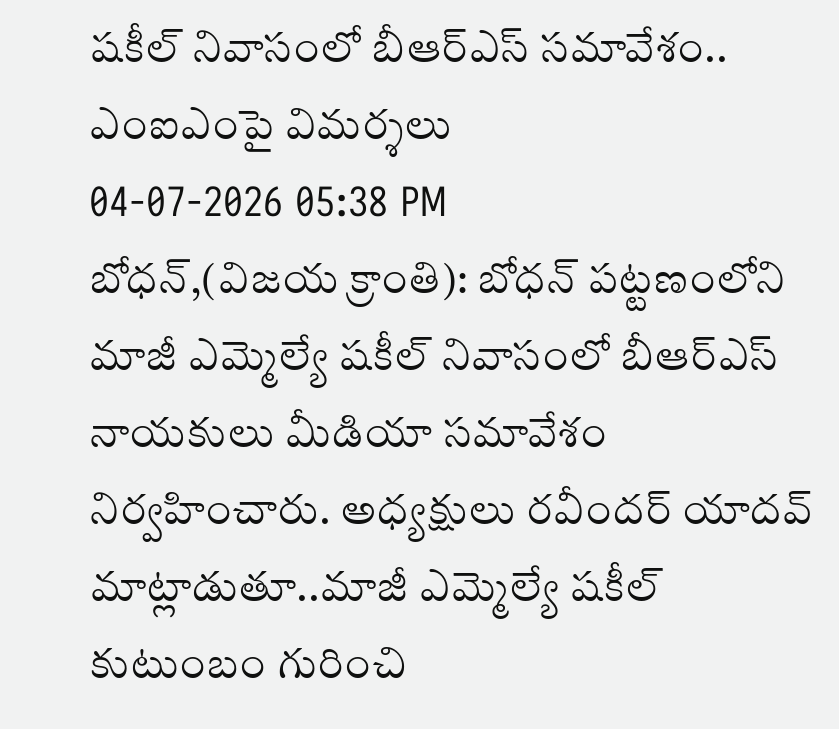షకీల్ నివాసంలో బీఆర్ఎస్ సమావేశం.. ఎంఐఎంపై విమర్శలు
04-07-2026 05:38 PM
బోధన్,(విజయ క్రాంతి): బోధన్ పట్టణంలోని మాజీ ఎమ్మెల్యే షకీల్ నివాసంలో బీఆర్ఎస్ నాయకులు మీడియా సమావేశం నిర్వహించారు. అధ్యక్షులు రవీందర్ యాదవ్ మాట్లాడుతూ..మాజీ ఎమ్మెల్యే షకీల్ కుటుంబం గురించి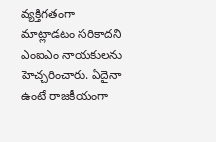వ్యక్తిగతంగా మాట్లాడటం సరికాదని ఎంఐఎం నాయకులను హెచ్చరించారు. ఏదైనా ఉంటే రాజకీయంగా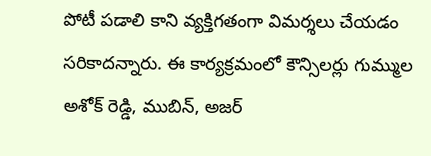పోటీ పడాలి కాని వ్యక్తిగతంగా విమర్శలు చేయడం సరికాదన్నారు. ఈ కార్యక్రమంలో కౌన్సిలర్లు గుమ్ముల అశోక్ రెడ్డి, ముబిన్, అజర్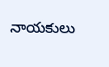నాయకులు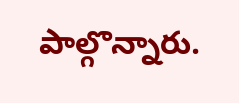పాల్గొన్నారు.